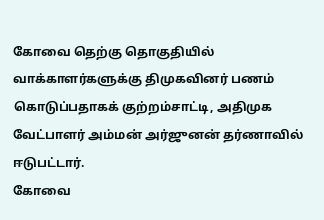கோவை தெற்கு தொகுதியில் வாக்காளர்களுக்கு திமுகவினர் பணம் கொடுப்பதாகக் குற்றம்சாட்டி, அதிமுக வேட்பாளர் அம்மன் அர்ஜுனன் தர்ணாவில் ஈடுபட்டார்.
கோவை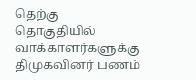தெற்கு தொகுதியில் வாக்காளர்களுக்கு திமுகவினர் பணம்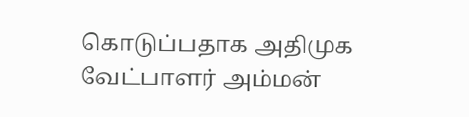கொடுப்பதாக அதிமுக வேட்பாளர் அம்மன்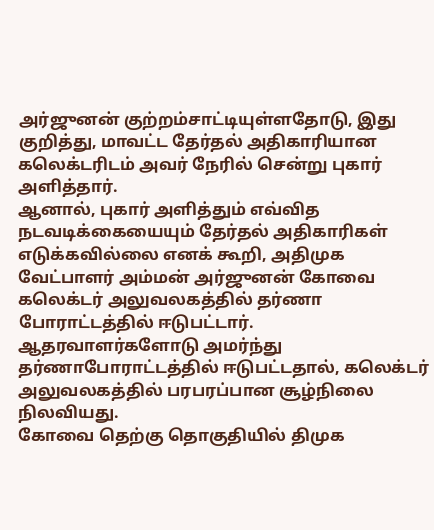அர்ஜுனன் குற்றம்சாட்டியுள்ளதோடு, இது குறித்து, மாவட்ட தேர்தல் அதிகாரியான கலெக்டரிடம் அவர் நேரில் சென்று புகார் அளித்தார்.
ஆனால், புகார் அளித்தும் எவ்வித நடவடிக்கையையும் தேர்தல் அதிகாரிகள் எடுக்கவில்லை எனக் கூறி, அதிமுக வேட்பாளர் அம்மன் அர்ஜுனன் கோவை கலெக்டர் அலுவலகத்தில் தர்ணா போராட்டத்தில் ஈடுபட்டார்.
ஆதரவாளர்களோடு அமர்ந்து தர்ணாபோராட்டத்தில் ஈடுபட்டதால், கலெக்டர் அலுவலகத்தில் பரபரப்பான சூழ்நிலை நிலவியது.
கோவை தெற்கு தொகுதியில் திமுக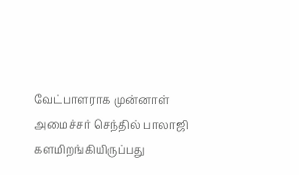வேட்பாளராக முன்னாள் அமைச்சர் செந்தில் பாலாஜி களமிறங்கியிருப்பது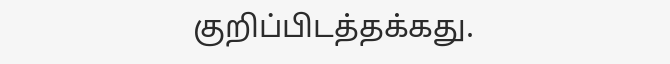குறிப்பிடத்தக்கது.